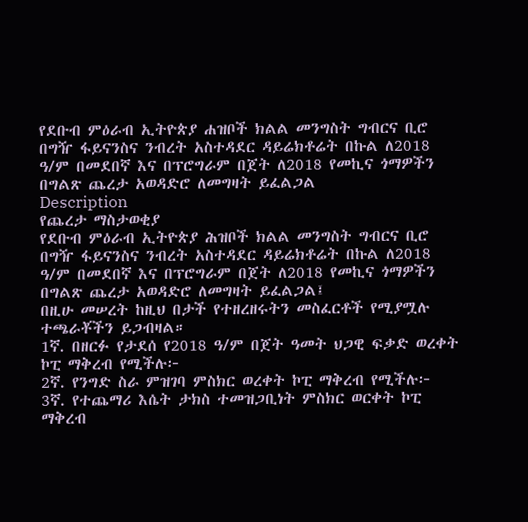የደቡብ ምዕራብ ኢትዮጵያ ሐዝቦች ክልል መንግስት ግብርና ቢሮ በግዥ ፋይናንስና ንብረት አስተዳደር ዳይሬክቶሬት በኩል ለ2018 ዓ/ም በመደበኛ እና በፕሮግራም በጀት ለ2018 የመኪና ጎማዎችን በግልጽ ጨረታ አወዳድሮ ለመግዛት ይፈልጋል
Description
የጨረታ ማስታወቂያ
የደቡብ ምዕራብ ኢትዮጵያ ሕዝቦች ክልል መንግስት ግብርና ቢሮ በግዥ ፋይናንስና ንብረት አስተዳደር ዳይሬክቶሬት በኩል ለ2018 ዓ/ም በመደበኛ እና በፕሮግራም በጀት ለ2018 የመኪና ጎማዎችን በግልጽ ጨረታ አወዳድሮ ለመግዛት ይፈልጋል፤
በዚሁ መሠረት ከዚህ በታች የተዘረዘሩትን መስፈርቶች የሚያሟሉ ተጫራቾችን ይጋብዛል።
1ኛ. በዘርፉ የታደሰ የ2018 ዓ/ም በጀት ዓመት ህጋዊ ፍቃድ ወረቀት ኮፒ ማቅረብ የሚችሉ፦
2ኛ. የንግድ ስራ ምዝገባ ምስክር ወረቀት ኮፒ ማቅረብ የሚችሉ፦
3ኛ. የተጨማሪ እሴት ታክስ ተመዝጋቢነት ምስክር ወርቀት ኮፒ ማቅረብ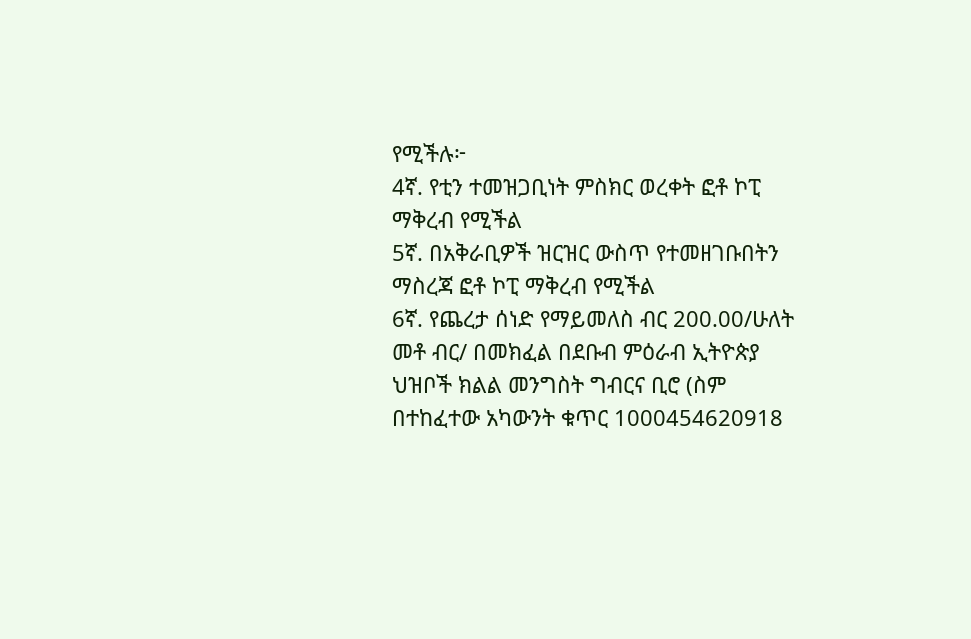የሚችሉ፦
4ኛ. የቲን ተመዝጋቢነት ምስክር ወረቀት ፎቶ ኮፒ ማቅረብ የሚችል
5ኛ. በአቅራቢዎች ዝርዝር ውስጥ የተመዘገቡበትን ማስረጃ ፎቶ ኮፒ ማቅረብ የሚችል
6ኛ. የጨረታ ሰነድ የማይመለስ ብር 200.00/ሁለት መቶ ብር/ በመክፈል በደቡብ ምዕራብ ኢትዮጵያ ህዝቦች ክልል መንግስት ግብርና ቢሮ (ስም በተከፈተው አካውንት ቁጥር 1000454620918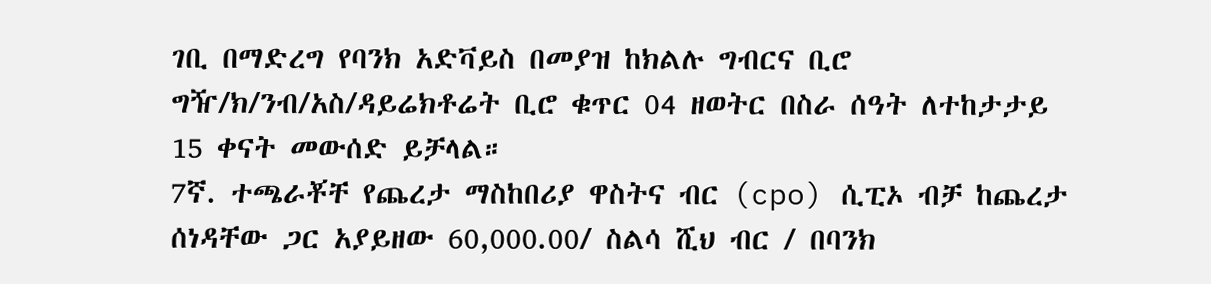ገቢ በማድረግ የባንክ አድቫይስ በመያዝ ከክልሉ ግብርና ቢሮ ግዥ/ክ/ንብ/አስ/ዳይሬክቶሬት ቢሮ ቁጥር 04 ዘወትር በስራ ሰዓት ለተከታታይ 15 ቀናት መውሰድ ይቻላል።
7ኛ. ተጫራቾቸ የጨረታ ማስከበሪያ ዋስትና ብር (cpo) ሲፒኦ ብቻ ከጨረታ ሰነዳቸው ጋር አያይዘው 60,000.00/ ስልሳ ሺህ ብር / በባንክ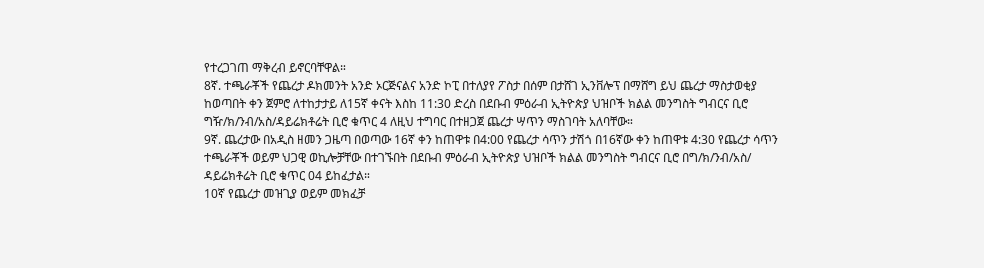የተረጋገጠ ማቅረብ ይኖርባቸዋል።
8ኛ. ተጫራቾች የጨረታ ዶክመንት አንድ ኦርጅናልና አንድ ኮፒ በተለያየ ፖስታ በሰም በታሸገ ኢንቨሎፕ በማሸግ ይህ ጨረታ ማስታወቂያ ከወጣበት ቀን ጀምሮ ለተከታታይ ለ15ኛ ቀናት እስከ 11:30 ድረስ በደቡብ ምዕራብ ኢትዮጵያ ህዝቦች ክልል መንግስት ግብርና ቢሮ ግዥ/ክ/ንብ/አስ/ዳይሬክቶሬት ቢሮ ቁጥር 4 ለዚህ ተግባር በተዘጋጀ ጨረታ ሣጥን ማስገባት አለባቸው።
9ኛ. ጨረታው በአዲስ ዘመን ጋዜጣ በወጣው 16ኛ ቀን ከጠዋቱ በ4:00 የጨረታ ሳጥን ታሽጎ በ16ኛው ቀን ከጠዋቱ 4:30 የጨረታ ሳጥን ተጫራቾች ወይም ህጋዊ ወኪሎቻቸው በተገኙበት በደቡብ ምዕራብ ኢትዮጵያ ህዝቦች ክልል መንግስት ግብርና ቢሮ በግ/ክ/ንብ/አስ/ ዳይሬክቶሬት ቢሮ ቁጥር 04 ይከፈታል።
10ኛ የጨረታ መዝጊያ ወይም መክፈቻ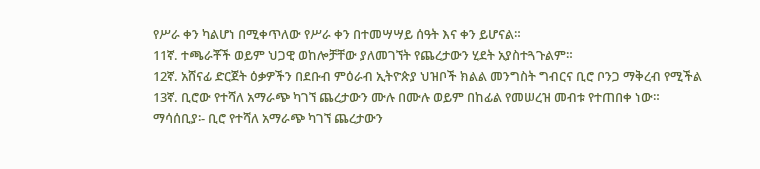የሥራ ቀን ካልሆነ በሚቀጥለው የሥራ ቀን በተመሣሣይ ሰዓት እና ቀን ይሆናል።
11ኛ. ተጫራቾች ወይም ህጋዊ ወከሎቻቸው ያለመገኘት የጨረታውን ሂደት አያስተጓጉልም።
12ኛ. አሸናፊ ድርጀት ዕቃዎችን በደቡብ ምዕራብ ኢትዮጵያ ህዝቦች ክልል መንግስት ግብርና ቢሮ ቦንጋ ማቅረብ የሚችል
13ኛ. ቢሮው የተሻለ አማራጭ ካገኘ ጨረታውን ሙሉ በሙሉ ወይም በከፊል የመሠረዝ መብቱ የተጠበቀ ነው።
ማሳሰቢያ፡- ቢሮ የተሻለ አማራጭ ካገኘ ጨረታውን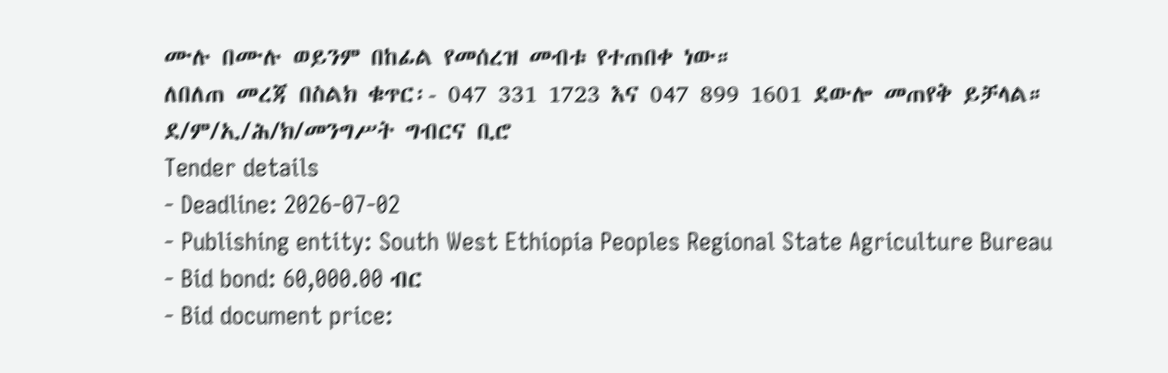ሙሉ በሙሉ ወይንም በከፊል የመሰረዝ መብቱ የተጠበቀ ነው።
ለበለጠ መረጃ በስልክ ቁጥር፡- 047 331 1723 እና 047 899 1601 ደውሎ መጠየቅ ይቻላል።
ደ/ም/ኢ/ሕ/ክ/መንግሥት ግብርና ቢሮ
Tender details
- Deadline: 2026-07-02
- Publishing entity: South West Ethiopia Peoples Regional State Agriculture Bureau
- Bid bond: 60,000.00 ብር
- Bid document price: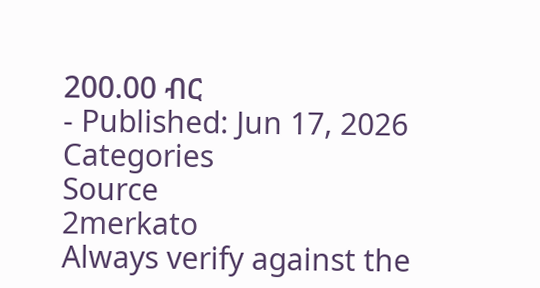200.00 ብር
- Published: Jun 17, 2026
Categories
Source
2merkato
Always verify against the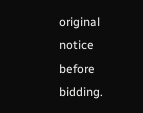original notice before bidding.